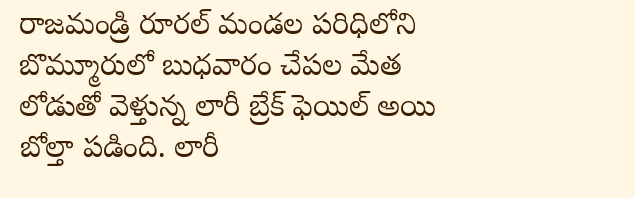రాజమండ్రి రూరల్ మండల పరిధిలోని బొమ్మూరులో బుధవారం చేపల మేత లోడుతో వెళ్తున్న లారీ బ్రేక్ ఫెయిల్ అయి బోల్తా పడింది. లారీ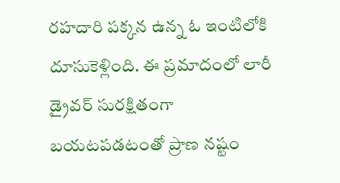రహదారి పక్కన ఉన్న ఓ ఇంటిలోకి దూసుకెళ్లింది. ఈ ప్రమాదంలో లారీ డ్రైవర్ సురక్షితంగా బయటపడటంతో ప్రాణ నష్టం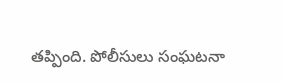తప్పింది. పోలీసులు సంఘటనా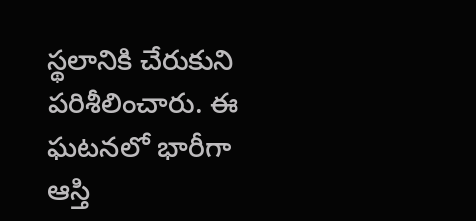స్థలానికి చేరుకుని పరిశీలించారు. ఈ ఘటనలో భారీగా ఆస్తి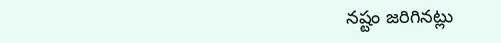నష్టం జరిగినట్లు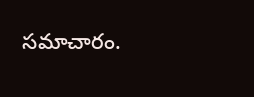సమాచారం.